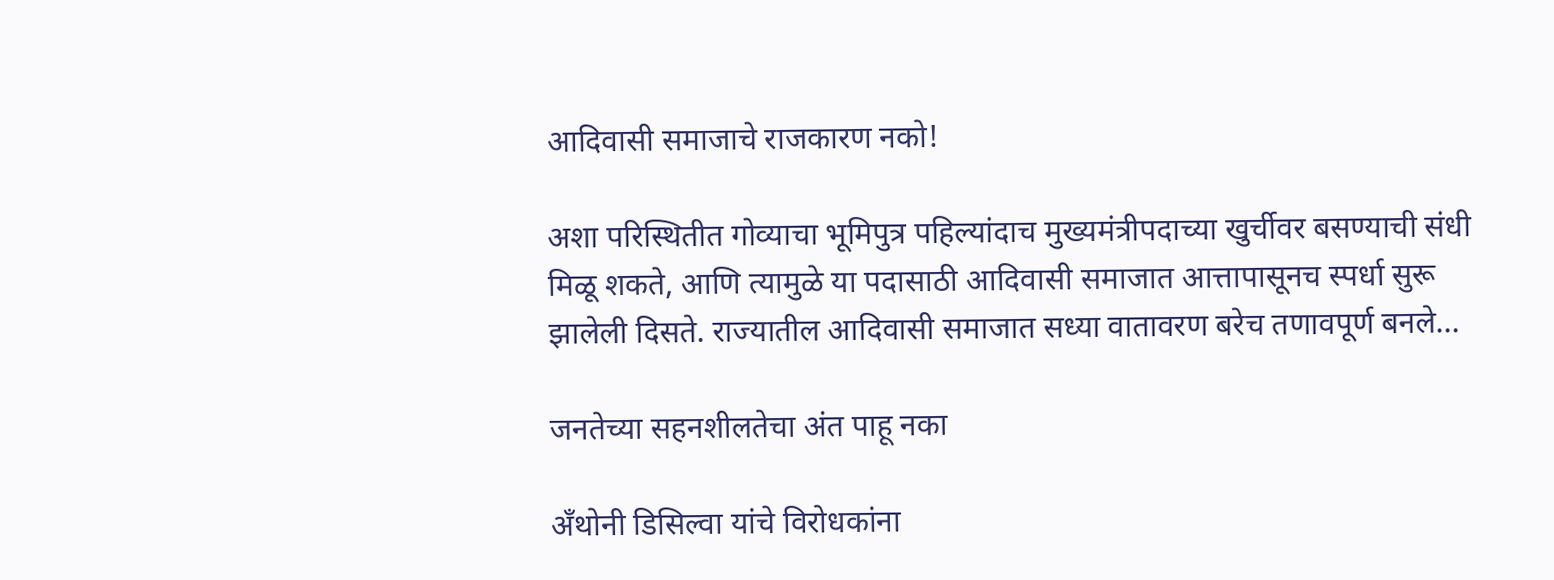आदिवासी समाजाचे राजकारण नको!

अशा परिस्थितीत गोव्याचा भूमिपुत्र पहिल्यांदाच मुख्यमंत्रीपदाच्या खुर्चीवर बसण्याची संधी मिळू शकते, आणि त्यामुळे या पदासाठी आदिवासी समाजात आत्तापासूनच स्पर्धा सुरू झालेली दिसते. राज्यातील आदिवासी समाजात सध्या वातावरण बरेच तणावपूर्ण बनले…

जनतेच्या सहनशीलतेचा अंत पाहू नका

अँथोनी डिसिल्वा यांचे विरोधकांना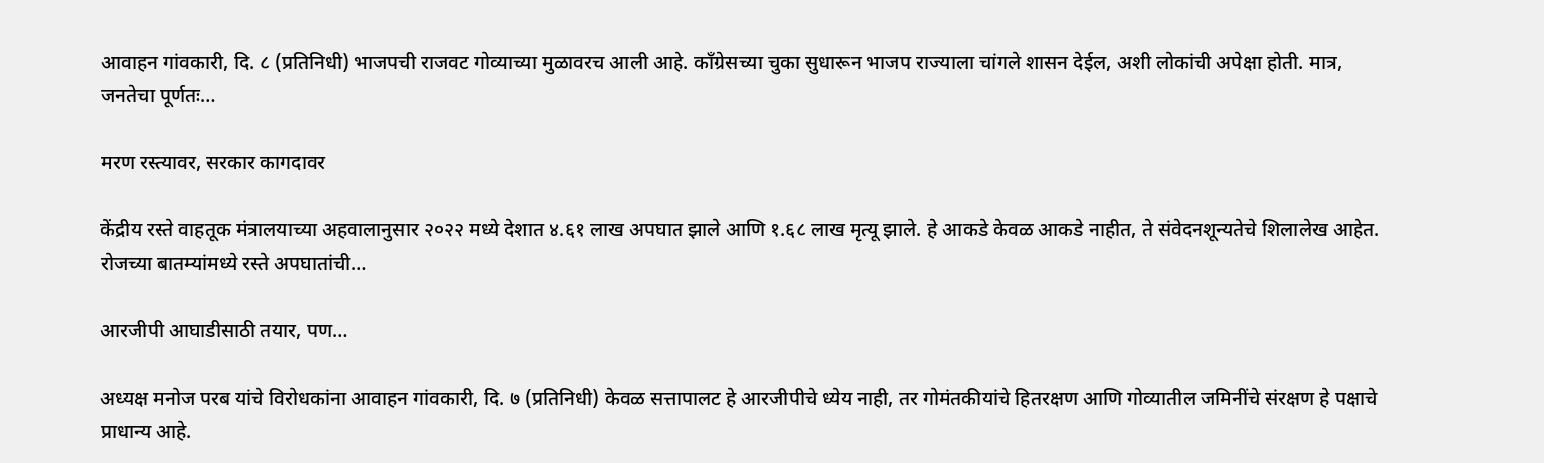आवाहन गांवकारी, दि. ८ (प्रतिनिधी) भाजपची राजवट गोव्याच्या मुळावरच आली आहे. काँग्रेसच्या चुका सुधारून भाजप राज्याला चांगले शासन देईल, अशी लोकांची अपेक्षा होती. मात्र, जनतेचा पूर्णतः…

मरण रस्त्यावर, सरकार कागदावर

केंद्रीय रस्ते वाहतूक मंत्रालयाच्या अहवालानुसार २०२२ मध्ये देशात ४.६१ लाख अपघात झाले आणि १.६८ लाख मृत्यू झाले. हे आकडे केवळ आकडे नाहीत, ते संवेदनशून्यतेचे शिलालेख आहेत. रोजच्या बातम्यांमध्ये रस्ते अपघातांची…

आरजीपी आघाडीसाठी तयार, पण…

अध्यक्ष मनोज परब यांचे विरोधकांना आवाहन गांवकारी, दि. ७ (प्रतिनिधी) केवळ सत्तापालट हे आरजीपीचे ध्येय नाही, तर गोमंतकीयांचे हितरक्षण आणि गोव्यातील जमिनींचे संरक्षण हे पक्षाचे प्राधान्य आहे.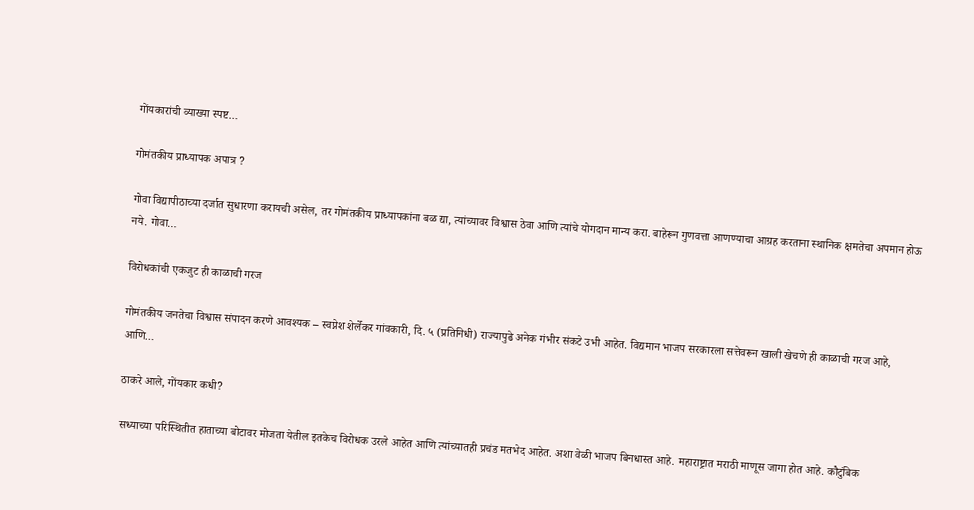गोंयकारांची व्याख्या स्पष्ट…

गोमंतकीय प्राध्यापक अपात्र ?

गोवा विद्यापीठाच्या दर्जात सुधारणा करायची असेल, तर गोमंतकीय प्राध्यापकांना बळ द्या, त्यांच्यावर विश्वास ठेवा आणि त्यांचे योगदान मान्य करा. बाहेरून गुणवत्ता आणण्याचा आग्रह करताना स्थानिक क्षमतेचा अपमान होऊ नये. गोवा…

विरोधकांची एकजुट ही काळाची गरज

गोमंतकीय जनतेचा विश्वास संपादन करणे आवश्यक – स्वप्नेश शेर्लेकर गांवकारी, दि. ५ (प्रतिनिधी) राज्यापुढे अनेक गंभीर संकटे उभी आहेत. विद्यमान भाजप सरकारला सत्तेवरून खाली खेचणे ही काळाची गरज आहे, आणि…

ठाकरे आले, गोंयकार कधी?

सध्याच्या परिस्थितीत हाताच्या बोटावर मोजता येतील इतकेच विरोधक उरले आहेत आणि त्यांच्यातही प्रचंड मतभेद आहेत. अशा वेळी भाजप बिनधास्त आहे. महाराष्ट्रात मराठी माणूस जागा होत आहे. कौटुंबिक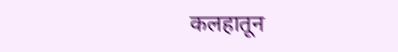कलहातून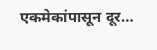एकमेकांपासून दूर…